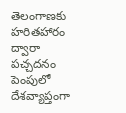తెలంగాణకు హరితహారం ద్వారా పచ్చదనం పెంపులో దేశవ్యాప్తంగా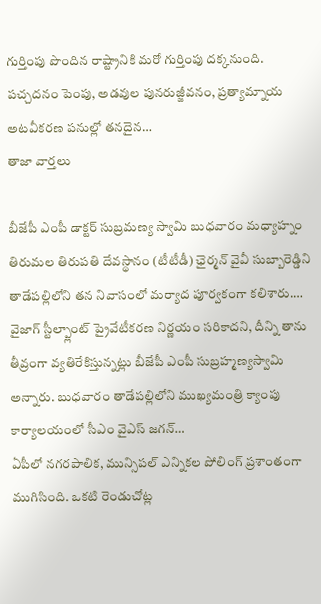గుర్తింపు పొందిన రాష్ట్రానికి మరో గుర్తింపు దక్కనుంది. పచ్చదనం పెంపు, అడవుల పునరుజ్జీవనం, ప్రత్యామ్నాయ అటవీకరణ పనుల్లో తనదైన…
తాజా వార్తలు

బీజేపీ ఎంపీ డాక్టర్ సుబ్రమణ్య స్వామి బుధవారం మధ్యాహ్నం తిరుమల తిరుపతి దేవస్థానం (టీటీడీ) ఛైర్మన్ వైవీ సుబ్బారెడ్డిని తాడేపల్లిలోని తన నివాసంలో మర్యాద పూర్వకంగా కలిశారు.…
వైజాగ్ స్టీల్ప్లాంట్ ప్రైవేటీకరణ నిర్ణయం సరికాదని, దీన్ని తాను తీవ్రంగా వ్యతిరేకిస్తున్నట్లు బీజేపీ ఎంపీ సుబ్రహ్మణ్యస్వామి అన్నారు. బుధవారం తాడేపల్లిలోని ముఖ్యమంత్రి క్యాంపు కార్యాలయంలో సీఎం వైఎస్ జగన్…
ఏపీలో నగరపాలిక, మున్సిపల్ ఎన్నికల పోలింగ్ ప్రశాంతంగా ముగిసింది. ఒకటి రెండుచోట్ల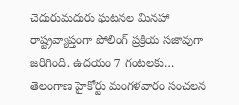చెదురుమదురు ఘటనల మినహా రాష్ట్రవ్యాప్తంగా పోలింగ్ ప్రక్రియ సజావుగా జరిగింది. ఉదయం 7 గంటలకు…
తెలంగాణ హైకోర్టు మంగళవారం సంచలన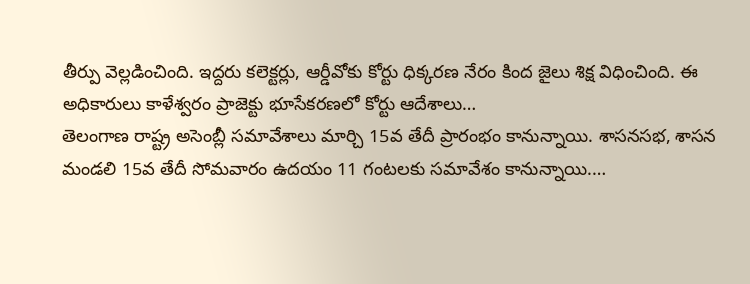తీర్పు వెల్లడించింది. ఇద్దరు కలెక్టర్లు, ఆర్డీవోకు కోర్టు ధిక్కరణ నేరం కింద జైలు శిక్ష విధించింది. ఈ అధికారులు కాళేశ్వరం ప్రాజెక్టు భూసేకరణలో కోర్టు ఆదేశాలు…
తెలంగాణ రాష్ట్ర అసెంబ్లీ సమావేశాలు మార్చి 15వ తేదీ ప్రారంభం కానున్నాయి. శాసనసభ, శాసన మండలి 15వ తేదీ సోమవారం ఉదయం 11 గంటలకు సమావేశం కానున్నాయి.…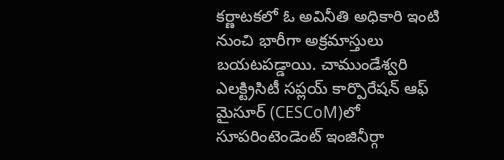కర్ణాటకలో ఓ అవినీతి అధికారి ఇంటి నుంచి భారీగా అక్రమాస్తులు బయటపడ్డాయి. చాముండేశ్వరి ఎలక్ట్రిసిటీ సప్లయ్ కార్పొరేషన్ ఆఫ్ మైసూర్ (CESCoM)లో సూపరింటెండెంట్ ఇంజినీర్గా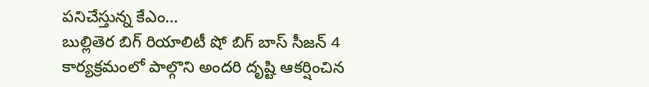పనిచేస్తున్న కేఎం…
బుల్లితెర బిగ్ రియాలిటీ షో బిగ్ బాస్ సీజన్ 4 కార్యక్రమంలో పాల్గొని అందరి దృష్టి ఆకర్షించిన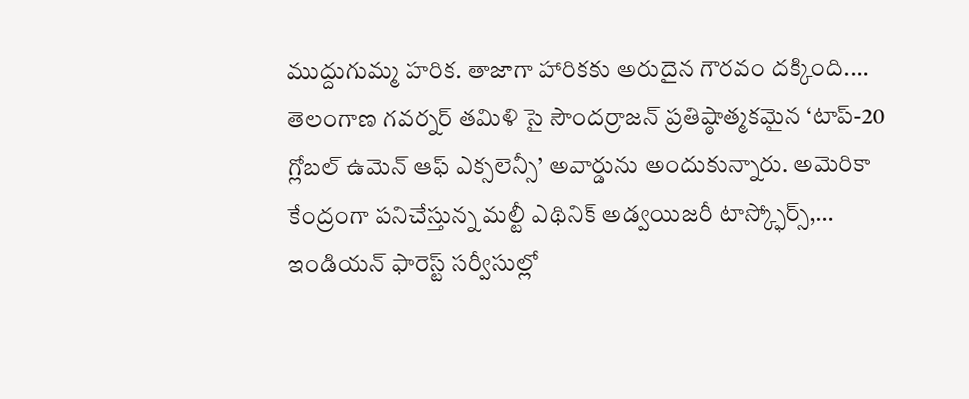ముద్దుగుమ్మ హరిక. తాజాగా హారికకు అరుదైన గౌరవం దక్కింది.…
తెలంగాణ గవర్నర్ తమిళి సై సౌందర్రాజన్ ప్రతిష్ఠాత్మకమైన ‘టాప్-20 గ్లోబల్ ఉమెన్ ఆఫ్ ఎక్సలెన్సీ’ అవార్డును అందుకున్నారు. అమెరికా కేంద్రంగా పనిచేస్తున్న మల్టీ ఎథినిక్ అడ్వయిజరీ టాస్క్ఫోర్స్,…
ఇండియన్ ఫారెస్ట్ సర్వీసుల్లో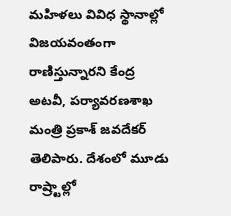మహిళలు వివిధ స్థానాల్లో విజయవంతంగా రాణిస్తున్నారని కేంద్ర అటవీ, పర్యావరణశాఖ మంత్రి ప్రకాశ్ జవదేకర్ తెలిపారు. దేశంలో మూడు రాష్ర్టాల్లో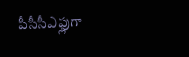పీసీసీఎఫ్లుగా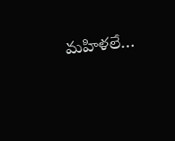మహిళలే…